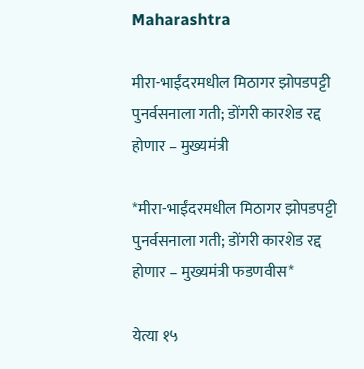Maharashtra

मीरा-भाईंदरमधील मिठागर झोपडपट्टी पुनर्वसनाला गती; डोंगरी कारशेड रद्द होणार – मुख्यमंत्री

*मीरा-भाईंदरमधील मिठागर झोपडपट्टी पुनर्वसनाला गती; डोंगरी कारशेड रद्द होणार – मुख्यमंत्री फडणवीस*

येत्या १५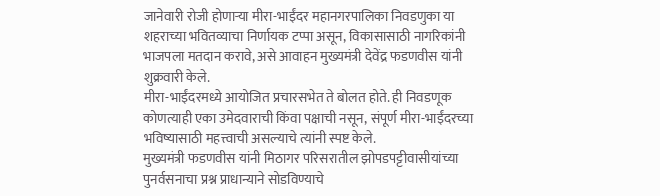जानेवारी रोजी होणाऱ्या मीरा-भाईंदर महानगरपालिका निवडणुका या शहराच्या भवितव्याचा निर्णायक टप्पा असून, विकासासाठी नागरिकांनी भाजपला मतदान करावे, असे आवाहन मुख्यमंत्री देवेंद्र फडणवीस यांनी शुक्रवारी केले.
मीरा-भाईंदरमध्ये आयोजित प्रचारसभेत ते बोलत होते. ही निवडणूक कोणत्याही एका उमेदवाराची किंवा पक्षाची नसून, संपूर्ण मीरा-भाईंदरच्या भविष्यासाठी महत्त्वाची असल्याचे त्यांनी स्पष्ट केले.
मुख्यमंत्री फडणवीस यांनी मिठागर परिसरातील झोपडपट्टीवासीयांच्या पुनर्वसनाचा प्रश्न प्राधान्याने सोडविण्याचे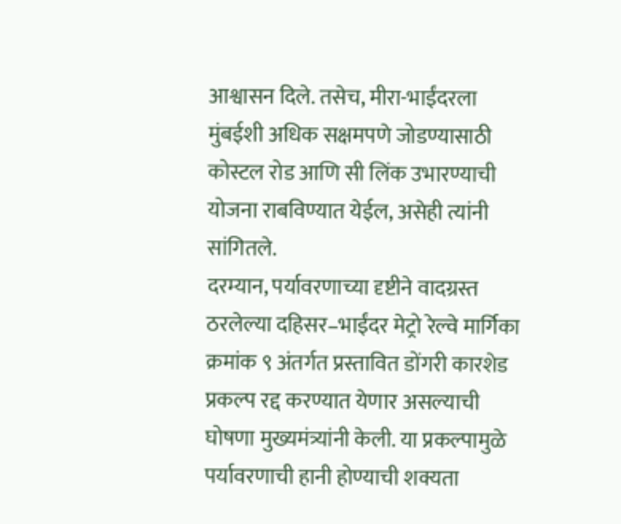आश्वासन दिले. तसेच, मीरा-भाईंदरला मुंबईशी अधिक सक्षमपणे जोडण्यासाठी कोस्टल रोड आणि सी लिंक उभारण्याची योजना राबविण्यात येईल, असेही त्यांनी सांगितले.
दरम्यान, पर्यावरणाच्या दृष्टीने वादग्रस्त ठरलेल्या दहिसर–भाईंदर मेट्रो रेल्वे मार्गिका क्रमांक ९ अंतर्गत प्रस्तावित डोंगरी कारशेड प्रकल्प रद्द करण्यात येणार असल्याची घोषणा मुख्यमंत्र्यांनी केली. या प्रकल्पामुळे पर्यावरणाची हानी होण्याची शक्यता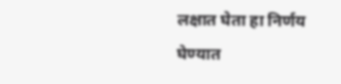लक्षात घेता हा निर्णय घेण्यात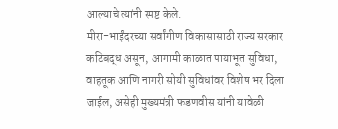आल्याचे त्यांनी स्पष्ट केले.
मीरा-भाईंदरच्या सर्वांगीण विकासासाठी राज्य सरकार कटिबद्ध असून, आगामी काळात पायाभूत सुविधा, वाहतूक आणि नागरी सोयी सुविधांवर विशेष भर दिला जाईल, असेही मुख्यमंत्री फडणवीस यांनी यावेळी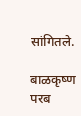सांगितले.

बाळकृष्ण परब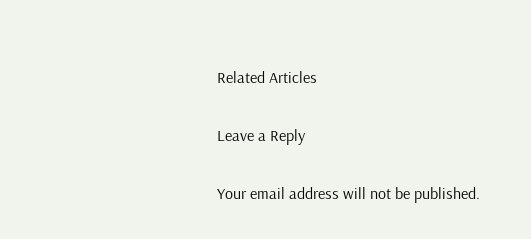Related Articles

Leave a Reply

Your email address will not be published.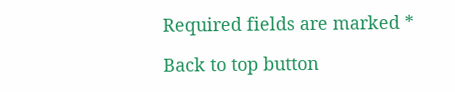Required fields are marked *

Back to top button